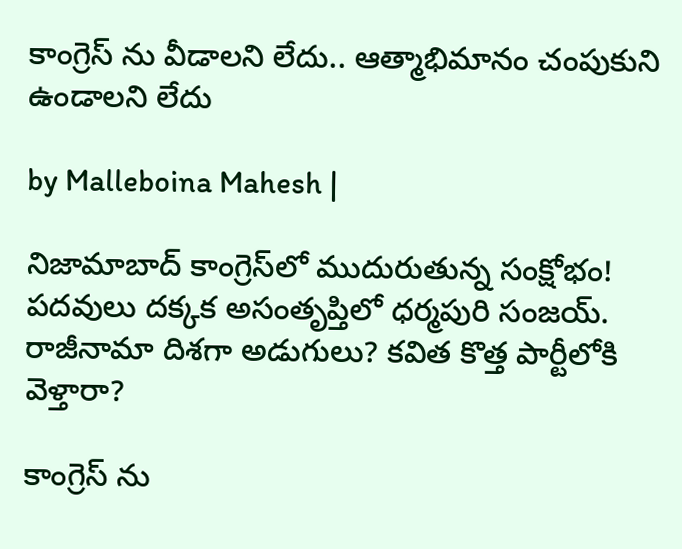కాంగ్రెస్ ను వీడాలని లేదు.. ఆత్మాభిమానం చంపుకుని ఉండాలని లేదు

by Malleboina Mahesh |

నిజామాబాద్ కాంగ్రెస్‌లో ముదురుతున్న సంక్షోభం! పదవులు దక్కక అసంతృప్తిలో ధర్మపురి సంజయ్. రాజీనామా దిశగా అడుగులు? కవిత కొత్త పార్టీలోకి వెళ్తారా?

కాంగ్రెస్ ను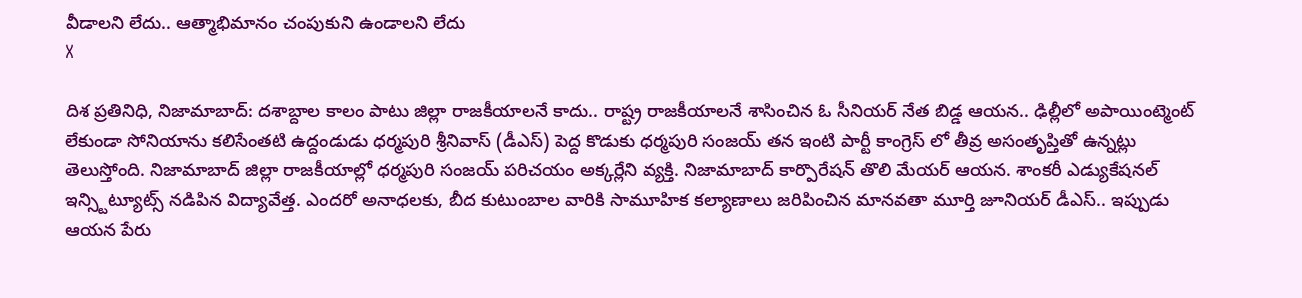వీడాలని లేదు.. ఆత్మాభిమానం చంపుకుని ఉండాలని లేదు
X

దిశ ప్రతినిధి, నిజామాబాద్: దశాబ్దాల కాలం పాటు జిల్లా రాజకీయాలనే కాదు.. రాష్ట్ర రాజకీయాలనే శాసించిన ఓ సీనియర్ నేత బిడ్డ ఆయన.. ఢిల్లీలో అపాయింట్మెంట్ లేకుండా సోనియాను కలిసేంతటి ఉద్దండుడు ధర్మపురి శ్రీనివాస్ (డీఎస్) పెద్ద కొడుకు ధర్మపురి సంజయ్ తన ఇంటి పార్టీ కాంగ్రెస్ లో తీవ్ర అసంతృప్తితో ఉన్నట్లు తెలుస్తోంది. నిజామాబాద్ జిల్లా రాజకీయాల్లో ధర్మపురి సంజయ్ పరిచయం అక్కర్లేని వ్యక్తి. నిజామాబాద్ కార్పొరేషన్ తొలి మేయర్ ఆయన. శాంకరీ ఎడ్యుకేషనల్ ఇన్స్టిట్యూట్స్ నడిపిన విద్యావేత్త. ఎందరో అనాధలకు, బీద కుటుంబాల వారికి సామూహిక కల్యాణాలు జరిపించిన మానవతా మూర్తి జూనియర్ డీఎస్.. ఇప్పుడు ఆయన పేరు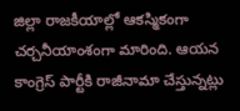జిల్లా రాజకీయాల్లో ఆకస్మికంగా చర్చనీయాంశంగా మారింది. ఆయన కాంగ్రెస్ పార్టీకి రాజీనామా చేస్తున్నట్లు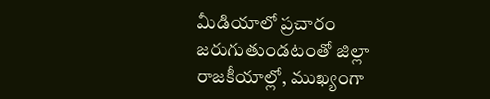మీడియాలో ప్రచారం జరుగుతుండటంతో జిల్లా రాజకీయాల్లో, ముఖ్యంగా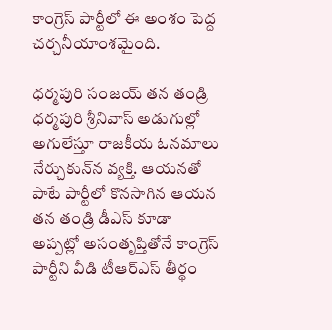కాంగ్రెస్ పార్టీలో ఈ అంశం పెద్ద చర్చనీయాంశమైంది.

ధర్మపురి సంజయ్ తన తండ్రి ధర్మపురి శ్రీనివాస్ అడుగుల్లో అగులేస్తూ రాజకీయ ఓనమాలు నేర్చుకున్‌న వ్యక్తి. ఆయనతో పాటే పార్టీలో కొనసాగిన ఆయన తన తండ్రి డీఎస్ కూడా అప్పట్లో అసంతృప్తితోనే కాంగ్రెస్ పార్టీని వీడి టీఆర్ఎస్ తీర్థం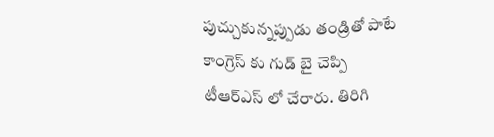పుచ్చుకున్నప్పుడు తండ్రితో పాటే కాంగ్రెస్ కు గుడ్ బై చెప్పి టీఆర్ఎస్ లో చేరారు. తిరిగి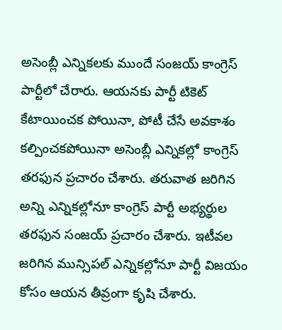అసెంబ్లీ ఎన్నికలకు ముందే సంజయ్ కాంగ్రెస్ పార్టీలో చేరారు. ఆయనకు పార్టీ టికెట్ కేటాయించక పోయినా, పోటీ చేసే అవకాశం కల్పించకపోయినా అసెంబ్లీ ఎన్నికల్లో కాంగ్రెస్ తరఫున ప్రచారం చేశారు. తరువాత జరిగిన అన్ని ఎన్నికల్లోనూ కాంగ్రెస్ పార్టీ అభ్యర్థుల తరఫున సంజయ్ ప్రచారం చేశారు. ఇటీవల జరిగిన మున్సిపల్ ఎన్నికల్లోనూ పార్టీ విజయం కోసం ఆయన తీవ్రంగా కృషి చేశారు.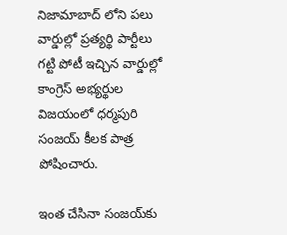నిజామాబాద్ లోని పలు వార్డుల్లో ప్రత్యర్థి పార్టీలు గట్టి పోటీ ఇచ్చిన వార్డుల్లో కాంగ్రెస్ అభ్యర్థుల విజయంలో ధర్మపురి సంజయ్ కీలక పాత్ర పోషించారు.

ఇంత చేసినా సంజయ్‌కు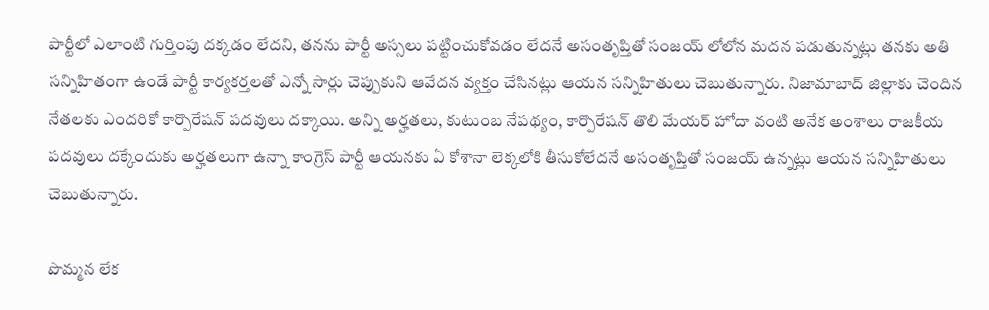పార్టీలో ఎలాంటి గుర్తింపు దక్కడం లేదని, తనను పార్టీ అస్సలు పట్టించుకోవడం లేదనే అసంతృప్తితో సంజయ్ లోలోన మదన పడుతున్నట్లు తనకు అతి సన్నిహితంగా ఉండే పార్టీ కార్యకర్తలతో ఎన్నో సార్లు చెప్పుకుని ఆవేదన వ్యక్తం చేసినట్లు ఆయన సన్నిహితులు చెబుతున్నారు. నిజామాబాద్ జిల్లాకు చెందిన నేతలకు ఎందరికో కార్పొరేషన్ పదవులు దక్కాయి. అన్ని అర్హతలు, కుటుంబ నేపథ్యం, కార్పొరేషన్ తొలి మేయర్ హోదా వంటి అనేక అంశాలు రాజకీయ పదవులు దక్కేందుకు అర్హతలుగా ఉన్నా కాంగ్రెస్ పార్టీ ఆయనకు ఏ కోశానా లెక్కలోకి తీసుకోలేదనే అసంతృప్తితో సంజయ్ ఉన్నట్లు ఆయన సన్నిహితులు చెబుతున్నారు.

పొమ్మన లేక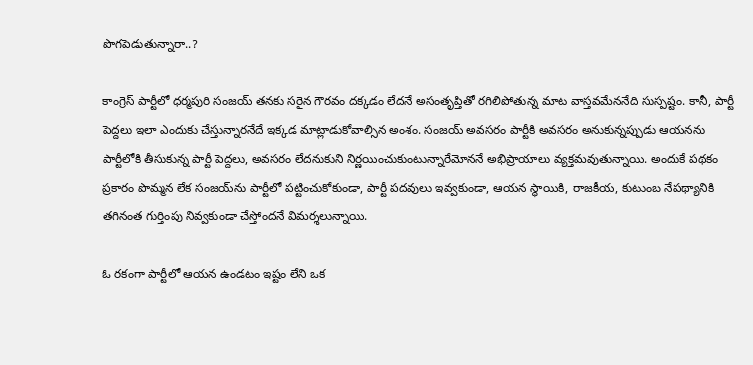పొగపెడుతున్నారా..?

కాంగ్రెస్ పార్టీలో ధర్మపురి సంజయ్ తనకు సరైన గౌరవం దక్కడం లేదనే అసంతృప్తితో రగిలిపోతున్న మాట వాస్తవమేననేది సుస్పష్టం. కానీ, పార్టీ పెద్దలు ఇలా ఎందుకు చేస్తున్నారనేదే ఇక్కడ మాట్లాడుకోవాల్సిన అంశం. సంజయ్ అవసరం పార్టీకి అవసరం అనుకున్నప్పుడు ఆయనను పార్టీలోకి తీసుకున్న పార్టీ పెద్దలు, అవసరం లేదనుకుని నిర్ణయించుకుంటున్నారేమోననే అభిప్రాయాలు వ్యక్తమవుతున్నాయి. అందుకే పథకం ప్రకారం పొమ్మన లేక సంజయ్‌ను పార్టీలో పట్టించుకోకుండా, పార్టీ పదవులు ఇవ్వకుండా, ఆయన స్థాయికి, రాజకీయ, కుటుంబ నేపథ్యానికి తగినంత గుర్తింపు నివ్వకుండా చేస్తోందనే విమర్శలున్నాయి.

ఓ రకంగా పార్టీలో ఆయన ఉండటం ఇష్టం లేని ఒక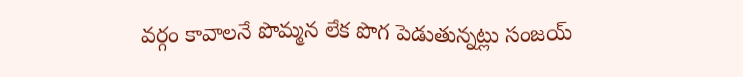వర్గం కావాలనే పొమ్మన లేక పొగ పెడుతున్నట్లు సంజయ్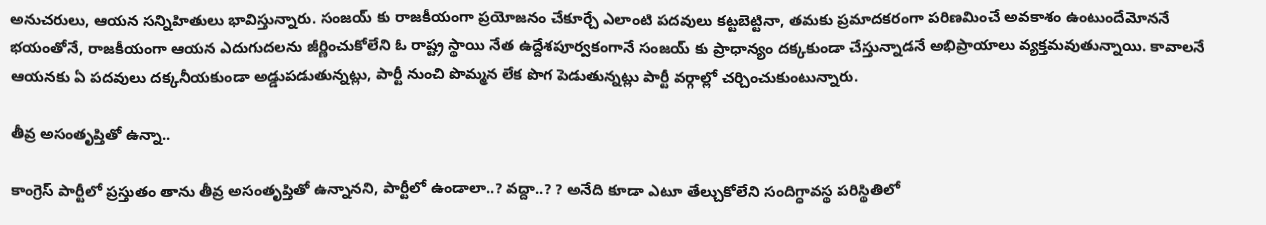అనుచరులు, ఆయన సన్నిహితులు భావిస్తున్నారు. సంజయ్ కు రాజకీయంగా ప్రయోజనం చేకూర్చే ఎలాంటి పదవులు కట్టబెట్టినా, తమకు ప్రమాదకరంగా పరిణమించే అవకాశం ఉంటుందేమోననే భయంతోనే, రాజకీయంగా ఆయన ఎదుగుదలను జీర్ణించుకోలేని ఓ రాష్ట్ర స్థాయి నేత ఉద్దేశపూర్వకంగానే సంజయ్ కు ప్రాధాన్యం దక్కకుండా చేస్తున్నాడనే అభిప్రాయాలు వ్యక్తమవుతున్నాయి. కావాలనే ఆయనకు ఏ పదవులు దక్కనీయకుండా అడ్డుపడుతున్నట్లు, పార్టీ నుంచి పొమ్మన లేక పొగ పెడుతున్నట్లు పార్టీ వర్గాల్లో చర్చించుకుంటున్నారు.

తీవ్ర అసంతృప్తితో ఉన్నా..

కాంగ్రెస్ పార్టీలో ప్రస్తుతం తాను తీవ్ర అసంతృప్తితో ఉన్నానని, పార్టీలో ఉండాలా..? వద్దా..? ? అనేది కూడా ఎటూ తేల్చుకోలేని సందిగ్ధావస్థ పరిస్థితిలో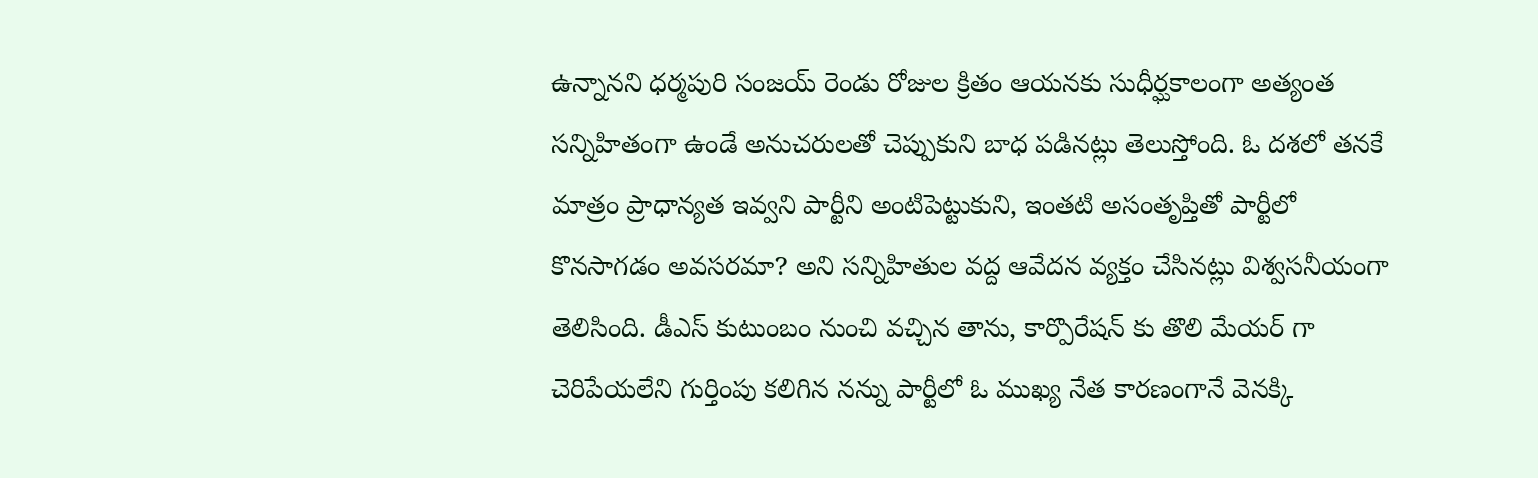ఉన్నానని ధర్మపురి సంజయ్ రెండు రోజుల క్రితం ఆయనకు సుధీర్ఘకాలంగా అత్యంత సన్నిహితంగా ఉండే అనుచరులతో చెప్పుకుని బాధ పడినట్లు తెలుస్తోంది. ఓ దశలో తనకే మాత్రం ప్రాధాన్యత ఇవ్వని పార్టీని అంటిపెట్టుకుని, ఇంతటి అసంతృప్తితో పార్టీలో కొనసాగడం అవసరమా? అని సన్నిహితుల వద్ద ఆవేదన వ్యక్తం చేసినట్లు విశ్వసనీయంగా తెలిసింది. డీఎస్ కుటుంబం నుంచి వచ్చిన తాను, కార్పొరేషన్ కు తొలి మేయర్ గా చెరిపేయలేని గుర్తింపు కలిగిన నన్ను పార్టీలో ఓ ముఖ్య నేత కారణంగానే వెనక్కి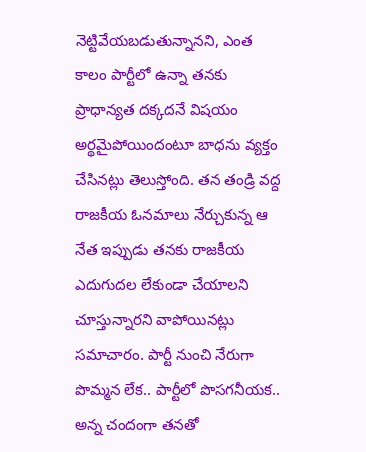నెట్టివేయబడుతున్నానని, ఎంత కాలం పార్టీలో ఉన్నా తనకు ప్రాధాన్యత దక్కదనే విషయం అర్థమైపోయిందంటూ బాధను వ్యక్తం చేసినట్లు తెలుస్తోంది. తన తండ్రి వద్ద రాజకీయ ఓనమాలు నేర్చుకున్న ఆ నేత ఇప్పుడు తనకు రాజకీయ ఎదుగుదల లేకుండా చేయాలని చూస్తున్నారని వాపోయినట్లు సమాచారం. పార్టీ నుంచి నేరుగా పొమ్మన లేక.. పార్టీలో పొసగనీయక.. అన్న చందంగా తనతో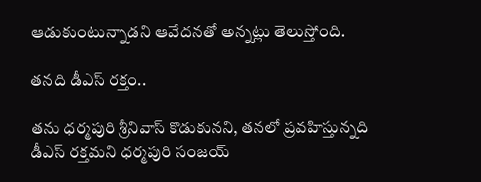ఆడుకుంటున్నాడని ఆవేదనతో అన్నట్లు తెలుస్తోంది.

తనది డీఎస్ రక్తం..

తను ధర్మపురి శ్రీనివాస్ కొడుకునని, తనలో ప్రవహిస్తున్నది డీఎస్ రక్తమని ధర్మపురి సంజయ్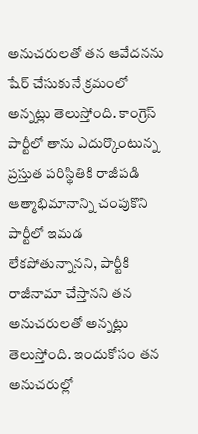అనుచరులతో తన ఆవేదనను షేర్ చేసుకునే క్రమంలో అన్నట్లు తెలుస్తోంది. కాంగ్రెస్ పార్టీలో తాను ఎదుర్కొంటున్న ప్రస్తుత పరిస్థితికి రాజీపడి ఆత్మాభిమానాన్ని చంపుకొని పార్టీలో ఇమడ లేకపోతున్నానని, పార్టీకి రాజీనామా చేస్తానని తన అనుచరులతో అన్నట్లు తెలుస్తోంది. ఇందుకోసం తన అనుచరుల్లో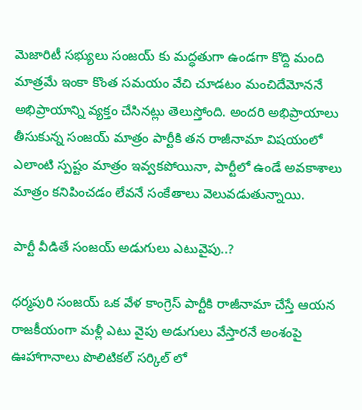మెజారిటీ సభ్యులు సంజయ్ కు మద్ధతుగా ఉండగా కొద్ది మంది మాత్రమే ఇంకా కొంత సమయం వేచి చూడటం మంచిదేమోననే అభిప్రాయాన్ని వ్యక్తం చేసినట్లు తెలుస్తోంది. అందరి అభిప్రాయాలు తీసుకున్న సంజయ్ మాత్రం పార్టీకి తన రాజీనామా విషయంలో ఎలాంటి స్పష్టం మాత్రం ఇవ్వకపోయినా, పార్టీలో ఉండే అవకాశాలు మాత్రం కనిపించడం లేవనే సంకేతాలు వెలువడుతున్నాయి.

పార్టీ వీడితే సంజయ్ అడుగులు ఎటువైపు..?

ధర్మపురి సంజయ్ ఒక వేళ కాంగ్రెస్ పార్టీకి రాజీనామా చేస్తే ఆయన రాజకీయంగా మళ్లీ ఎటు వైపు అడుగులు వేస్తారనే అంశంపై ఊహాగానాలు పొలిటికల్ సర్కిల్ లో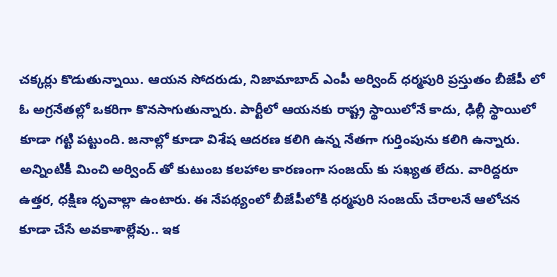చక్కర్లు కొడుతున్నాయి. ఆయన సోదరుడు, నిజామాబాద్ ఎంపీ అర్వింద్ ధర్మపురి ప్రస్తుతం బీజేపీ లో ఓ అగ్రనేతల్లో ఒకరిగా కొనసాగుతున్నారు. పార్టీలో ఆయనకు రాష్ట్ర స్థాయిలోనే కాదు, ఢిల్లీ స్థాయిలో కూడా గట్టి పట్టుంది. జనాల్లో కూడా విశేష ఆదరణ కలిగి ఉన్న నేతగా గుర్తింపును కలిగి ఉన్నారు. అన్నింటికీ మించి అర్వింద్ తో కుటుంబ కలహాల కారణంగా సంజయ్ కు సఖ్యత లేదు. వారిద్దరూ ఉత్తర, ధక్షిణ ధృవాల్లా ఉంటారు. ఈ నేపథ్యంలో బీజేపీలోకి ధర్మపురి సంజయ్ చేరాలనే ఆలోచన కూడా చేసే అవకాశాల్లేవు.. ఇక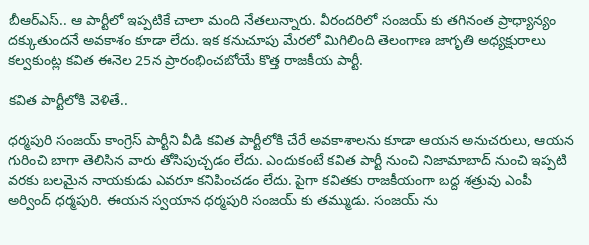బీఆర్ఎస్.. ఆ పార్టీలో ఇప్పటికే చాలా మంది నేతలున్నారు. వీరందరిలో సంజయ్ కు తగినంత ప్రాధ్యాన్యం దక్కుతుందనే అవకాశం కూడా లేదు. ఇక కనుచూపు మేరలో మిగిలింది తెలంగాణ జాగృతి అధ్యక్షురాలు కల్వకుంట్ల కవిత ఈనెల 25న ప్రారంభించబోయే కొత్త రాజకీయ పార్టీ.

కవిత పార్టీలోకి వెళితే..

ధర్మపురి సంజయ్ కాంగ్రెస్ పార్టీని వీడి కవిత పార్టీలోకి చేరే అవకాశాలను కూడా ఆయన అనుచరులు, ఆయన గురించి బాగా తెలిసిన వారు తోసిపుచ్చడం లేదు. ఎందుకంటే కవిత పార్టీ నుంచి నిజామాబాద్ నుంచి ఇప్పటి వరకు బలమైన నాయకుడు ఎవరూ కనిపించడం లేదు. పైగా కవితకు రాజకీయంగా బద్ద శత్రువు ఎంపీ అర్వింద్ ధర్మపురి. ఈయన స్వయాన ధర్మపురి సంజయ్ కు తమ్ముడు. సంజయ్ ను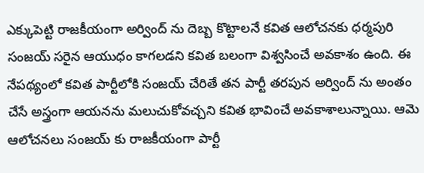ఎక్కుపెట్టి రాజకీయంగా అర్వింద్ ను దెబ్బ కొట్టాలనే కవిత ఆలోచనకు ధర్మపురి సంజయ్ సరైన ఆయుధం కాగలడని కవిత బలంగా విశ్వసించే అవకాశం ఉంది. ఈ నేపథ్యంలో కవిత పార్టీలోకి సంజయ్ చేరితే తన పార్టీ తరపున అర్వింద్ ను అంతం చేసే అస్త్రంగా ఆయనను మలుచుకోవచ్చని కవిత భావించే అవకాశాలున్నాయి. ఆమె ఆలోచనలు సంజయ్ కు రాజకీయంగా పార్టీ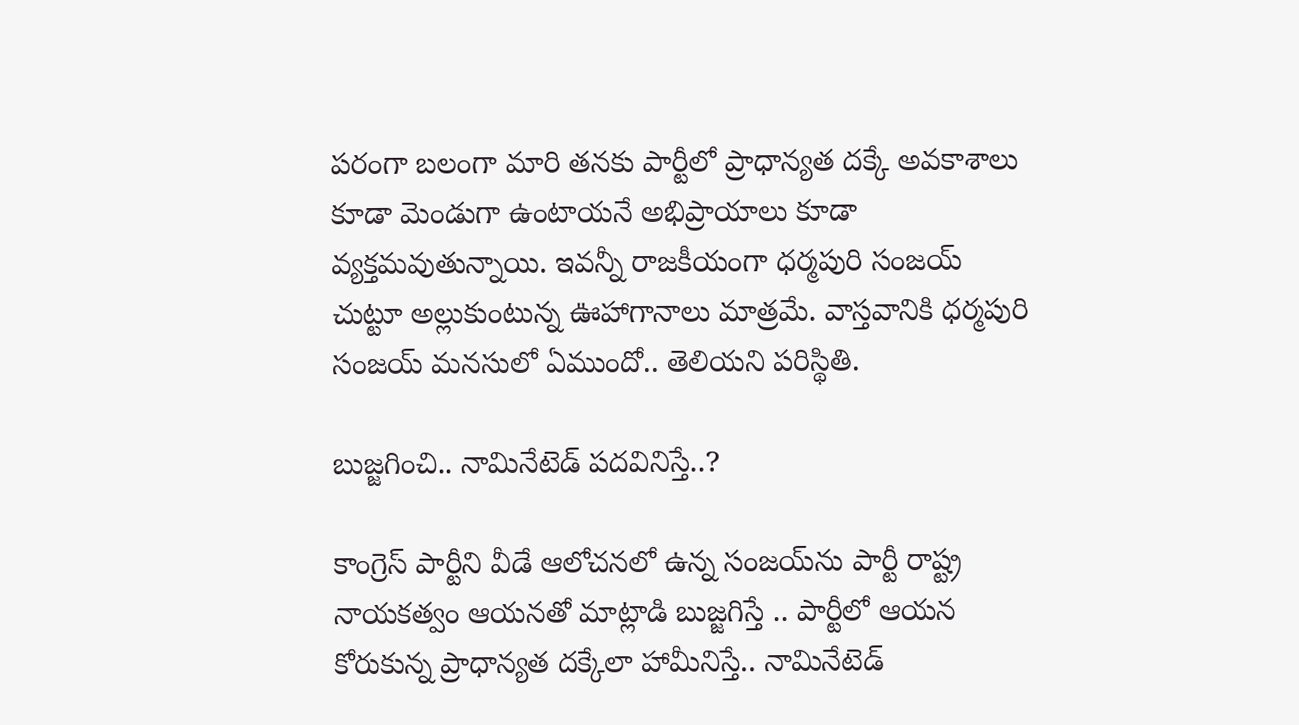పరంగా బలంగా మారి తనకు పార్టీలో ప్రాధాన్యత దక్కే అవకాశాలు కూడా మెండుగా ఉంటాయనే అభిప్రాయాలు కూడా వ్యక్తమవుతున్నాయి. ఇవన్నీ రాజకీయంగా ధర్మపురి సంజయ్ చుట్టూ అల్లుకుంటున్న ఊహాగానాలు మాత్రమే. వాస్తవానికి ధర్మపురి సంజయ్ మనసులో ఏముందో.. తెలియని పరిస్థితి.

బుజ్జగించి.. నామినేటెడ్ పదవినిస్తే..?

కాంగ్రెస్ పార్టీని వీడే ఆలోచనలో ఉన్న సంజయ్‌ను పార్టీ రాష్ట్ర నాయకత్వం ఆయనతో మాట్లాడి బుజ్జగిస్తే .. పార్టీలో ఆయన కోరుకున్న ప్రాధాన్యత దక్కేలా హామీనిస్తే.. నామినేటెడ్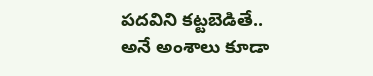పదవిని కట్టబెడితే.. అనే అంశాలు కూడా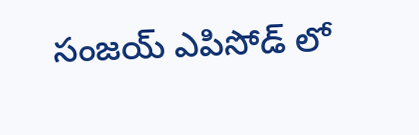సంజయ్ ఎపిసోడ్ లో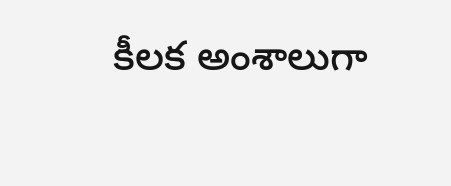కీలక అంశాలుగా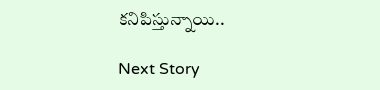కనిపిస్తున్నాయి..

Next Story